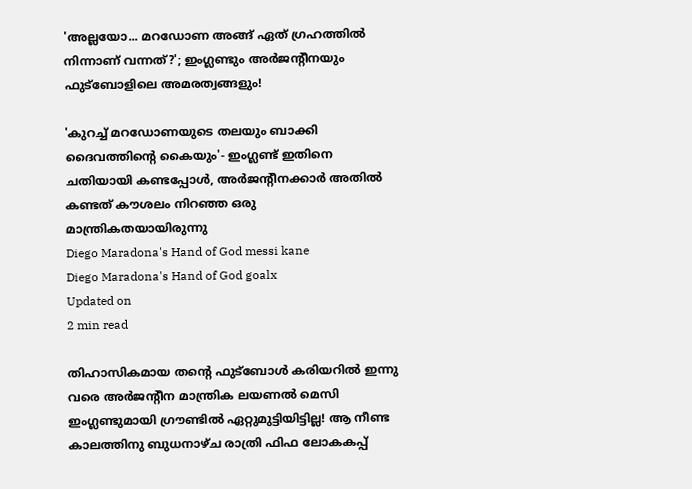'അല്ലയോ... മറഡോണ അങ്ങ് ഏത് ഗ്രഹത്തിൽ നിന്നാണ് വന്നത്?'; ഇംഗ്ലണ്ടും അർജന്റീനയും ഫുട്ബോളിലെ അമരത്വങ്ങളും!

'കുറച്ച് മറഡോണയുടെ തലയും ബാക്കി ദൈവത്തിന്റെ കൈയും'- ഇംഗ്ലണ്ട് ഇതിനെ ചതിയായി കണ്ടപ്പോൾ, അർജന്റീനക്കാർ അതിൽ കണ്ടത് കൗശലം നിറഞ്ഞ ഒരു മാന്ത്രികതയായിരുന്നു
Diego Maradona's Hand of God messi kane
Diego Maradona's Hand of God goalx
Updated on
2 min read

തിഹാസികമായ തന്റെ ഫുട്ബോൾ കരിയറിൽ ഇന്നു വരെ അർജന്റീന മാന്ത്രിക ലയണൽ മെസി ഇംഗ്ലണ്ടുമായി ഗ്രൗണ്ടിൽ ഏറ്റുമുട്ടിയിട്ടില്ല! ആ നീണ്ട കാലത്തിനു ബുധനാഴ്ച രാത്രി ഫിഫ ലോകകപ്പ്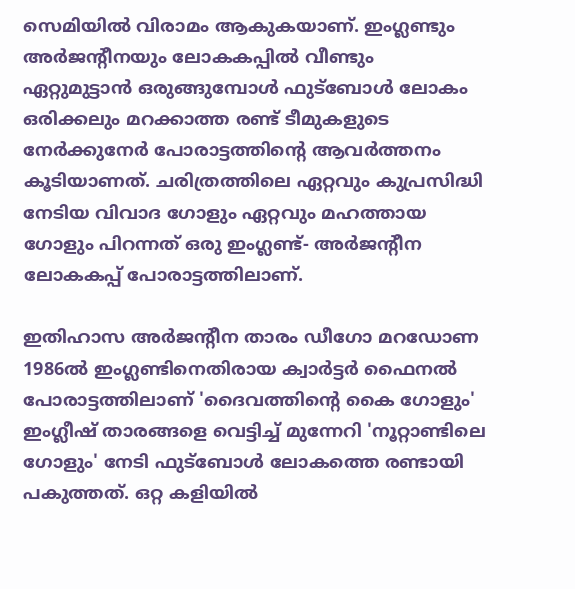സെമിയിൽ വിരാമം ആകുകയാണ്. ഇംഗ്ലണ്ടും അർജന്റീനയും ലോകകപ്പിൽ വീണ്ടും ഏറ്റുമുട്ടാൻ ഒരുങ്ങുമ്പോൾ ഫുട്ബോൾ ലോകം ഒരിക്കലും മറക്കാത്ത രണ്ട് ടീമുകളുടെ നേർക്കുനേർ പോരാട്ടത്തിന്റെ ആവർത്തനം കൂടിയാണത്. ചരിത്രത്തിലെ ഏറ്റവും കുപ്രസിദ്ധി നേടിയ വിവാദ ഗോളും ഏറ്റവും മഹത്തായ ഗോളും പിറന്നത് ഒരു ഇംഗ്ലണ്ട്- അർജന്റീന ലോകകപ്പ് പോരാട്ടത്തിലാണ്.

ഇതിഹാസ അർജന്റീന താരം ഡീഗോ മറഡോണ 1986ൽ ഇംഗ്ലണ്ടിനെതിരായ ക്വാർട്ടർ ഫൈനൽ പോരാട്ടത്തിലാണ് 'ദൈവത്തിന്റെ കൈ ഗോളും' ഇംഗ്ലീഷ് താരങ്ങളെ വെട്ടിച്ച് മുന്നേറി 'നൂറ്റാണ്ടിലെ ഗോളും' നേടി ഫുട്ബോൾ ലോകത്തെ രണ്ടായി പകുത്തത്. ഒറ്റ കളിയിൽ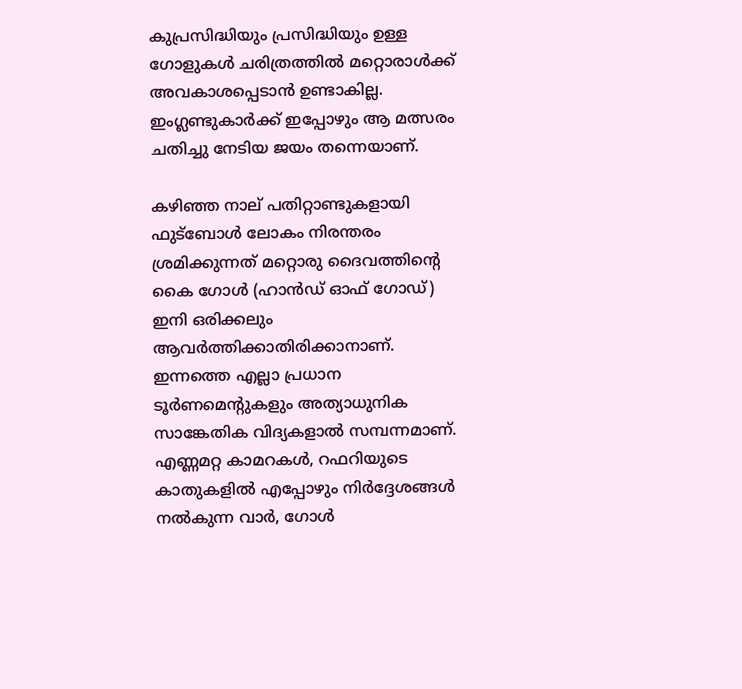കുപ്രസിദ്ധിയും പ്രസിദ്ധിയും ഉള്ള ഗോളുകൾ ചരിത്രത്തിൽ മറ്റൊരാൾക്ക് അവകാശപ്പെടാൻ ഉണ്ടാകില്ല. ഇംഗ്ലണ്ടുകാർക്ക് ഇപ്പോഴും ആ മത്സരം ചതിച്ചു നേടിയ ജയം തന്നെയാണ്.

കഴിഞ്ഞ നാല് പതിറ്റാണ്ടുകളായി ഫുട്ബോൾ ലോകം നിരന്തരം ശ്രമിക്കുന്നത് മറ്റൊരു ദൈവത്തിന്റെ കൈ ഗോൾ (ഹാൻഡ് ഓഫ് ഗോഡ്) ഇനി ഒരിക്കലും ആവർത്തിക്കാതിരിക്കാനാണ്. ഇന്നത്തെ എല്ലാ പ്രധാന ടൂർണമെന്റുകളും അത്യാധുനിക സാങ്കേതിക വിദ്യകളാൽ സമ്പന്നമാണ്. എണ്ണമറ്റ കാമറകൾ, റഫറിയുടെ കാതുകളിൽ എപ്പോഴും നിർദ്ദേശങ്ങൾ നൽകുന്ന വാർ, ഗോൾ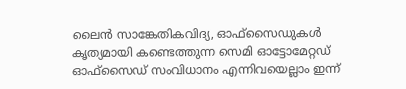ലൈൻ സാങ്കേതികവിദ്യ, ഓഫ്‌സൈഡുകൾ കൃത്യമായി കണ്ടെത്തുന്ന സെമി ഓട്ടോമേറ്റഡ് ഓഫ്‌സൈഡ് സംവിധാനം എന്നിവയെല്ലാം ഇന്ന്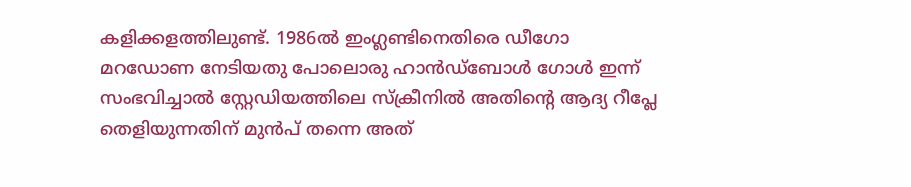കളിക്കളത്തിലുണ്ട്. 1986ൽ ഇംഗ്ലണ്ടിനെതിരെ ഡീഗോ മറഡോണ നേടിയതു പോലൊരു ഹാൻഡ്‌ബോൾ ഗോൾ ഇന്ന് സംഭവിച്ചാൽ സ്റ്റേഡിയത്തിലെ സ്ക്രീനിൽ അതിന്റെ ആദ്യ റീപ്ലേ തെളിയുന്നതിന് മുൻപ് തന്നെ അത്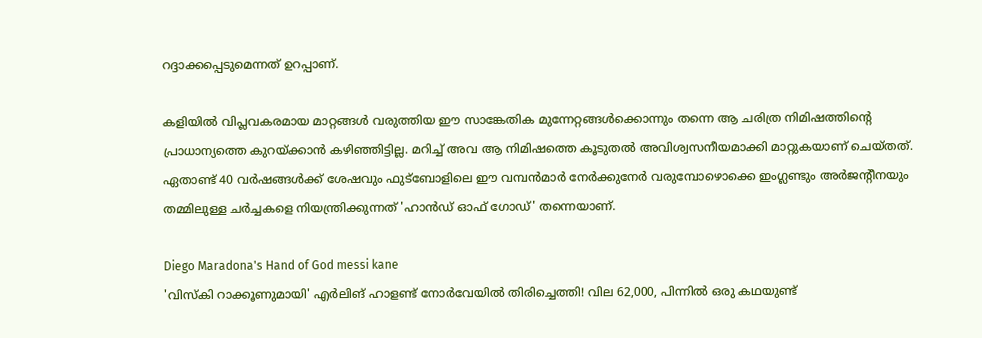റദ്ദാക്കപ്പെടുമെന്നത് ഉറപ്പാണ്.

കളിയിൽ വിപ്ലവകരമായ മാറ്റങ്ങൾ വരുത്തിയ ഈ സാങ്കേതിക മുന്നേറ്റങ്ങൾക്കൊന്നും തന്നെ ആ ചരിത്ര നിമിഷത്തിന്റെ പ്രാധാന്യത്തെ കുറയ്ക്കാൻ കഴിഞ്ഞിട്ടില്ല. മറിച്ച് അവ ആ നിമിഷത്തെ കൂടുതൽ അവിശ്വസനീയമാക്കി മാറ്റുകയാണ് ചെയ്തത്. ഏതാണ്ട് 40 വർഷങ്ങൾക്ക് ശേഷവും ഫുട്ബോളിലെ ഈ വമ്പൻമാർ നേർക്കുനേർ വരുമ്പോഴൊക്കെ ഇംഗ്ലണ്ടും അർജന്റീനയും തമ്മിലുള്ള ചർച്ചകളെ നിയന്ത്രിക്കുന്നത് 'ഹാൻഡ് ഓഫ് ഗോഡ്' തന്നെയാണ്.

Diego Maradona's Hand of God messi kane
'വിസ്കി റാക്കൂണുമായി' എർലിങ് ഹാളണ്ട് നോർവേയിൽ തിരിച്ചെത്തി! വില 62,000, പിന്നിൽ ഒരു കഥയുണ്ട്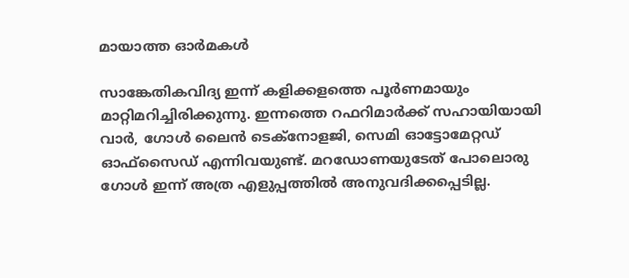മായാത്ത ഓർമകൾ

സാങ്കേതികവിദ്യ ഇന്ന് കളിക്കളത്തെ പൂർണമായും മാറ്റിമറിച്ചിരിക്കുന്നു. ഇന്നത്തെ റഫറിമാർക്ക് സഹായിയായി വാർ, ഗോൾ ലൈൻ ടെക്നോളജി, സെമി ഓട്ടോമേറ്റഡ് ഓഫ്‌സൈഡ് എന്നിവയുണ്ട്. മറഡോണയുടേത് പോലൊരു ഗോൾ ഇന്ന് അത്ര എളുപ്പത്തിൽ അനുവദിക്കപ്പെടില്ല.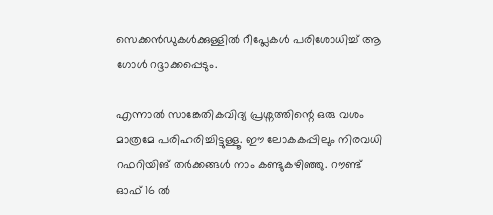സെക്കൻഡുകൾക്കുള്ളിൽ റീപ്ലേകൾ പരിശോധിച്ച് ആ ഗോൾ റദ്ദാക്കപ്പെടും.

എന്നാൽ സാങ്കേതികവിദ്യ പ്രശ്നത്തിന്റെ ഒരു വശം മാത്രമേ പരിഹരിച്ചിട്ടുള്ളൂ. ഈ ലോകകപ്പിലും നിരവധി റഫറിയിങ് തർക്കങ്ങൾ നാം കണ്ടുകഴിഞ്ഞു. റൗണ്ട് ഓഫ് 16 ൽ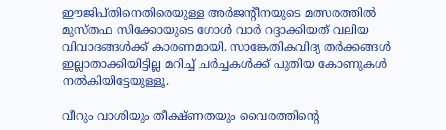ഈജിപ്തിനെതിരെയുള്ള അർജന്റീനയുടെ മത്സരത്തിൽ മുസ്തഫ സിക്കോയുടെ ഗോൾ വാർ റദ്ദാക്കിയത് വലിയ വിവാദങ്ങൾക്ക് കാരണമായി. സാങ്കേതികവിദ്യ തർക്കങ്ങൾ ഇല്ലാതാക്കിയിട്ടില്ല മറിച്ച് ചർച്ചകൾക്ക് പുതിയ കോണുകൾ നൽകിയിട്ടേയുള്ളൂ.

വീറും വാശിയും തീക്ഷ്ണതയും വൈരത്തിന്റെ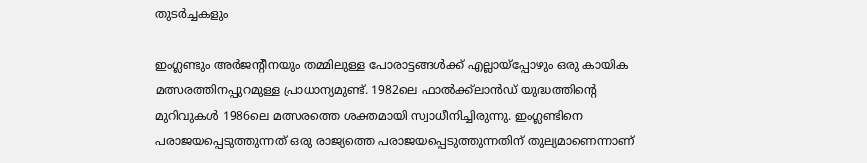തുടർച്ചകളും

ഇംഗ്ലണ്ടും അർജന്റീനയും തമ്മിലുള്ള പോരാട്ടങ്ങൾക്ക് എല്ലായ്പ്പോഴും ഒരു കായിക മത്സരത്തിനപ്പുറമുള്ള പ്രാധാന്യമുണ്ട്. 1982ലെ ഫാൽക്ക്‌ലാൻഡ് യുദ്ധത്തിന്റെ മുറിവുകൾ 1986ലെ മത്സരത്തെ ശക്തമായി സ്വാധീനിച്ചിരുന്നു. ഇംഗ്ലണ്ടിനെ പരാജയപ്പെടുത്തുന്നത് ഒരു രാജ്യത്തെ പരാജയപ്പെടുത്തുന്നതിന് തുല്യമാണെന്നാണ്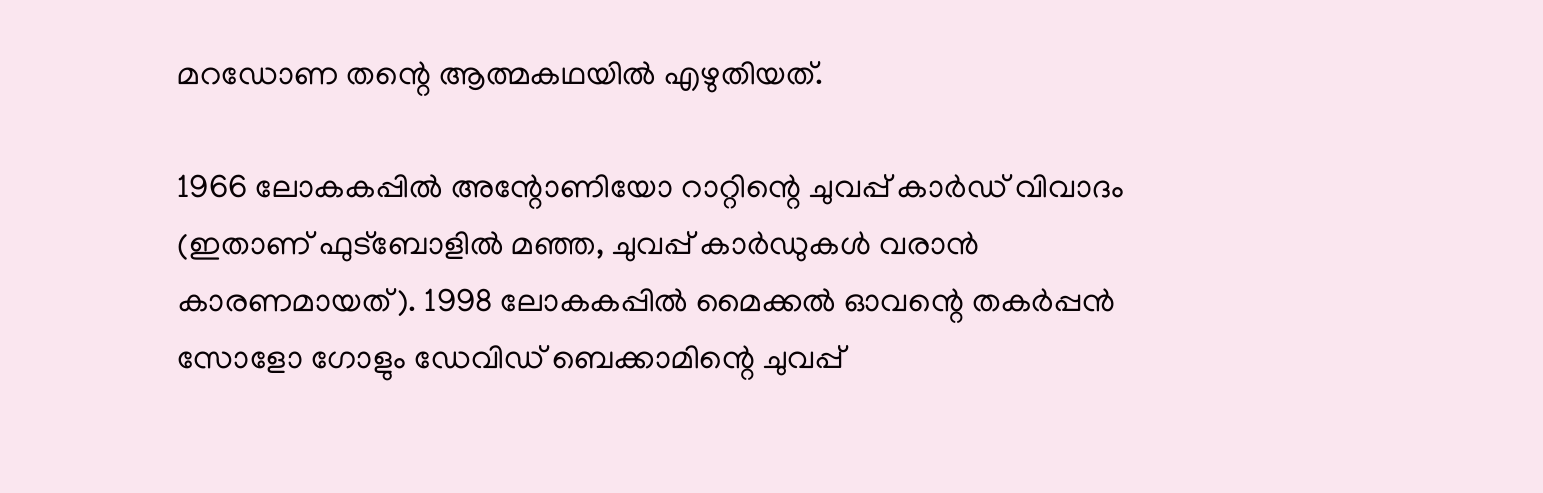മറഡോണ തന്റെ ആത്മകഥയിൽ എഴുതിയത്.

1966 ലോകകപ്പിൽ അന്റോണിയോ റാറ്റിന്റെ ചുവപ്പ് കാർഡ് വിവാദം (ഇതാണ് ഫുട്ബോളിൽ മഞ്ഞ, ചുവപ്പ് കാർഡുകൾ വരാൻ കാരണമായത്). 1998 ലോകകപ്പിൽ മൈക്കൽ ഓവന്റെ തകർപ്പൻ സോളോ ഗോളും ഡേവിഡ് ബെക്കാമിന്റെ ചുവപ്പ്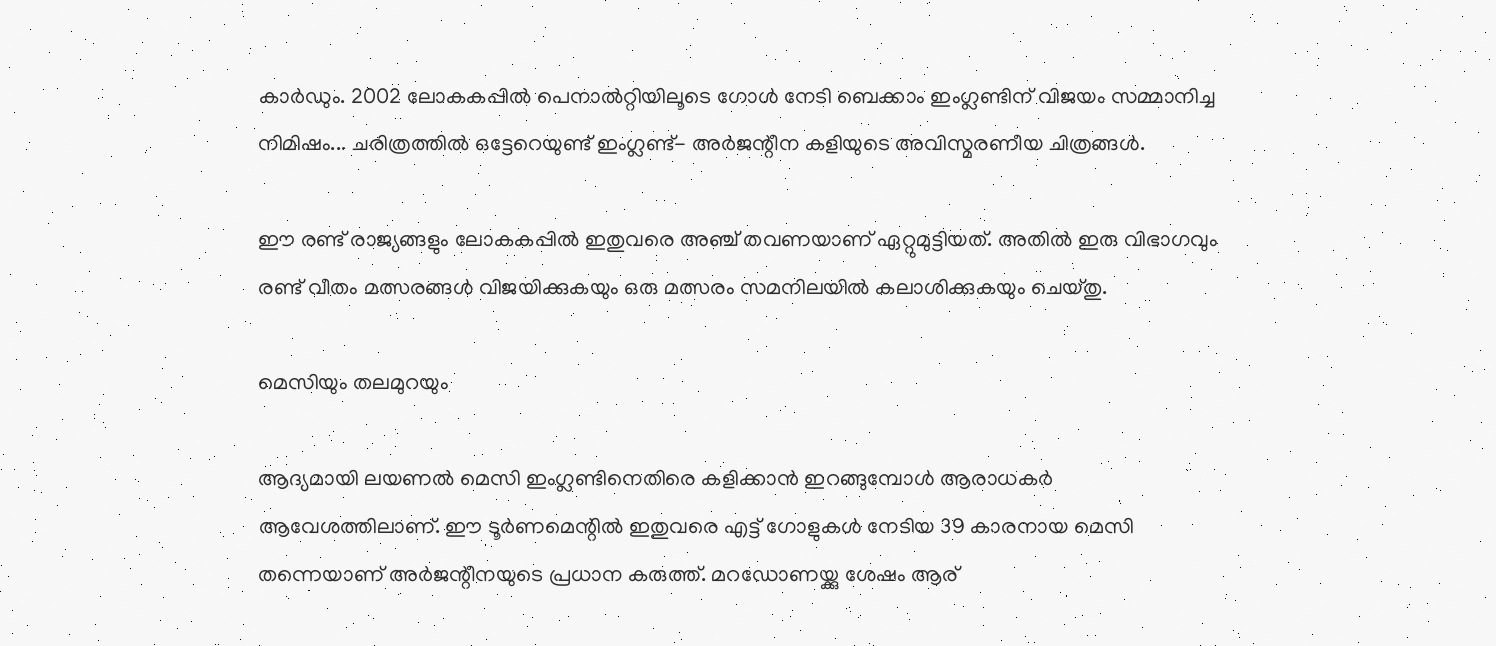കാർഡും. 2002 ലോകകപ്പിൽ പെനാൽറ്റിയിലൂടെ ഗോൾ നേടി ബെക്കാം ഇംഗ്ലണ്ടിന് വിജയം സമ്മാനിച്ച നിമിഷം... ചരിത്രത്തിൽ ഒട്ടേറെയുണ്ട് ഇംഗ്ലണ്ട്- അർജന്റീന കളിയുടെ അവിസ്മരണീയ ചിത്രങ്ങൾ.

ഈ രണ്ട് രാജ്യങ്ങളും ലോകകപ്പിൽ ഇതുവരെ അഞ്ച് തവണയാണ് ഏറ്റുമുട്ടിയത്. അതിൽ ഇരു വിഭാഗവും രണ്ട് വീതം മത്സരങ്ങൾ വിജയിക്കുകയും ഒരു മത്സരം സമനിലയിൽ കലാശിക്കുകയും ചെയ്തു.

മെസിയും തലമുറയും

ആദ്യമായി ലയണൽ മെസി ഇംഗ്ലണ്ടിനെതിരെ കളിക്കാൻ ഇറങ്ങുമ്പോൾ ആരാധകർ ആവേശത്തിലാണ്. ഈ ടൂർണമെന്റിൽ ഇതുവരെ എട്ട് ഗോളുകൾ നേടിയ 39 കാരനായ മെസി തന്നെയാണ് അർജന്റീനയുടെ പ്രധാന കരുത്ത്. മറഡോണയ്ക്കു ശേഷം ആര്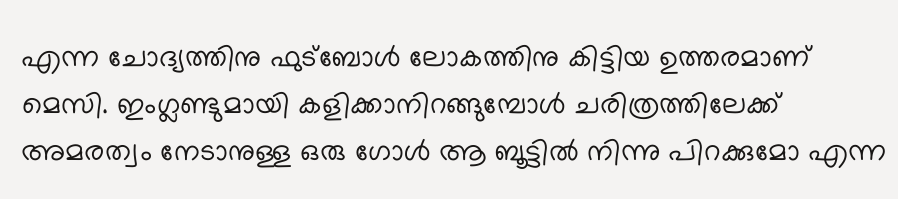എന്ന ചോദ്യത്തിനു ഫുട്ബോൾ ലോകത്തിനു കിട്ടിയ ഉത്തരമാണ് മെസി. ഇംഗ്ലണ്ടുമായി കളിക്കാനിറങ്ങുമ്പോൾ ചരിത്രത്തിലേക്ക് അമരത്വം നേടാനുള്ള ഒരു ഗോൾ ആ ബൂട്ടിൽ നിന്നു പിറക്കുമോ എന്ന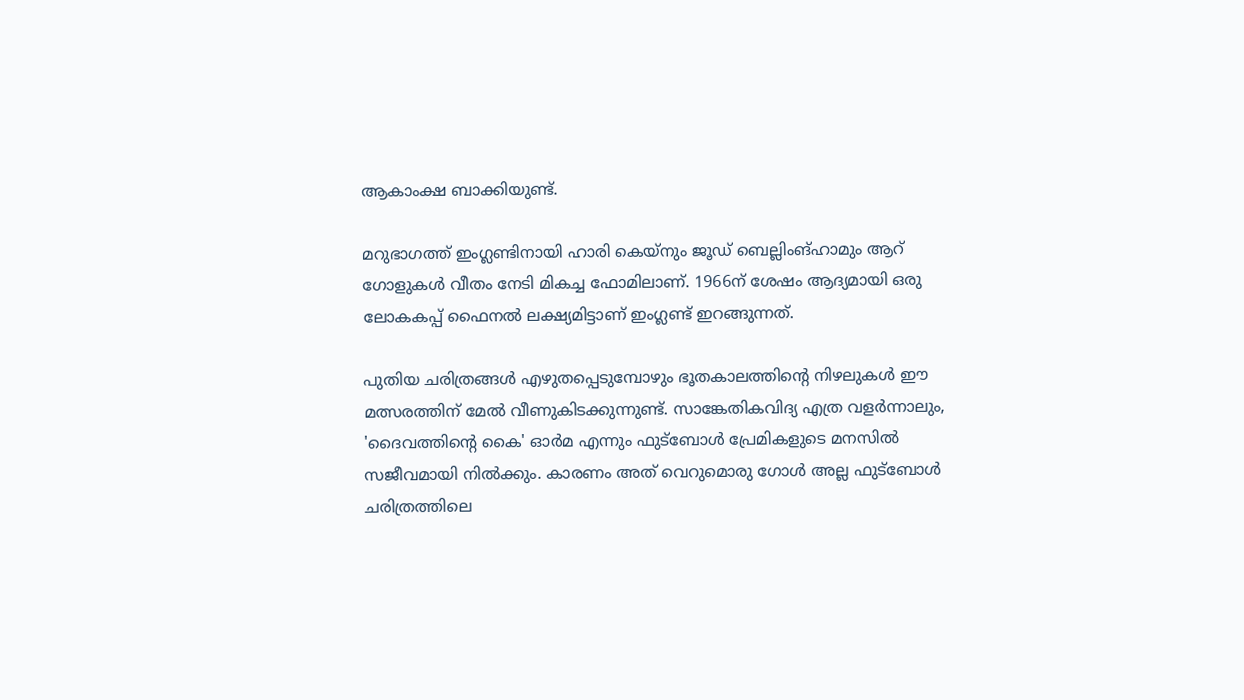ആകാംക്ഷ ബാക്കിയുണ്ട്.

മറുഭാഗത്ത് ഇംഗ്ലണ്ടിനായി ഹാരി കെയ്നും ജൂഡ് ബെല്ലിംങ്ഹാമും ആറ് ഗോളുകൾ വീതം നേടി മികച്ച ഫോമിലാണ്. 1966ന് ശേഷം ആദ്യമായി ഒരു ലോകകപ്പ് ഫൈനൽ ലക്ഷ്യമിട്ടാണ് ഇംഗ്ലണ്ട് ഇറങ്ങുന്നത്.

പുതിയ ചരിത്രങ്ങൾ എഴുതപ്പെടുമ്പോഴും ഭൂതകാലത്തിന്റെ നിഴലുകൾ ഈ മത്സരത്തിന് മേൽ വീണുകിടക്കുന്നുണ്ട്. സാങ്കേതികവിദ്യ എത്ര വളർന്നാലും, 'ദൈവത്തിന്റെ കൈ' ഓർമ എന്നും ഫുട്ബോൾ പ്രേമികളുടെ മനസിൽ സജീവമായി നിൽക്കും. കാരണം അത് വെറുമൊരു ഗോൾ അല്ല ഫുട്ബോൾ ചരിത്രത്തിലെ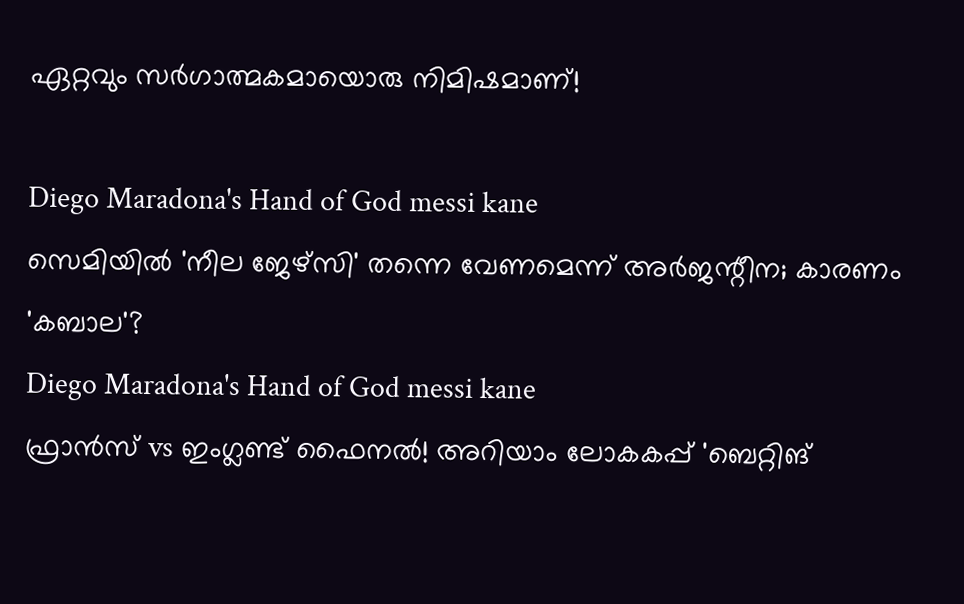ഏറ്റവും സർഗാത്മകമായൊരു നിമിഷമാണ്!

Diego Maradona's Hand of God messi kane
സെമിയിൽ 'നീല ജേഴ്സി' തന്നെ വേണമെന്ന് അർജന്റീന; കാരണം 'കബാല'?
Diego Maradona's Hand of God messi kane
ഫ്രാൻസ് vs ഇംഗ്ലണ്ട് ഫൈനൽ! അറിയാം ലോകകപ്പ് 'ബെറ്റിങ്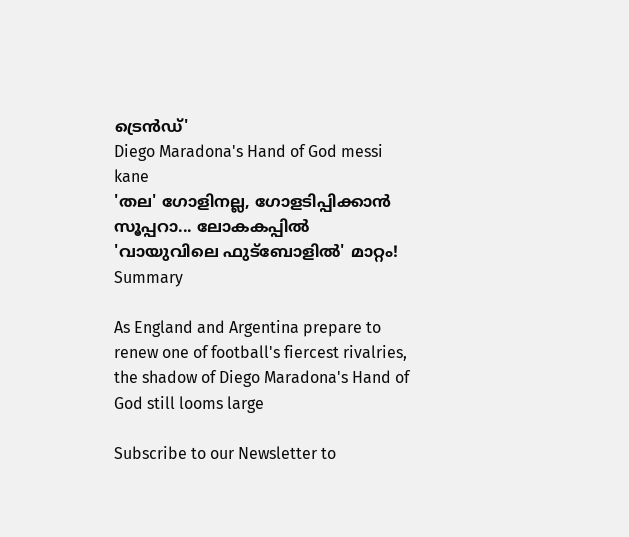ട്രെൻഡ്'
Diego Maradona's Hand of God messi kane
'തല' ഗോളിനല്ല, ഗോളടിപ്പിക്കാൻ സൂപ്പറാ... ലോകകപ്പിൽ 'വായുവിലെ ഫുട്ബോളിൽ' മാറ്റം!
Summary

As England and Argentina prepare to renew one of football's fiercest rivalries, the shadow of Diego Maradona's Hand of God still looms large

Subscribe to our Newsletter to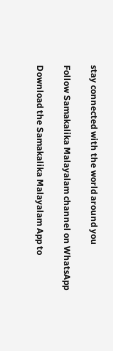stay connected with the world around you

Follow Samakalika Malayalam channel on WhatsApp

Download the Samakalika Malayalam App to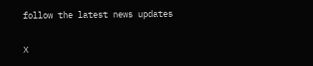follow the latest news updates

X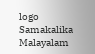logo
Samakalika Malayalam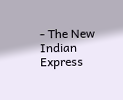- The New Indian Express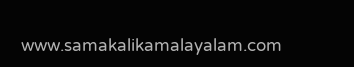www.samakalikamalayalam.com